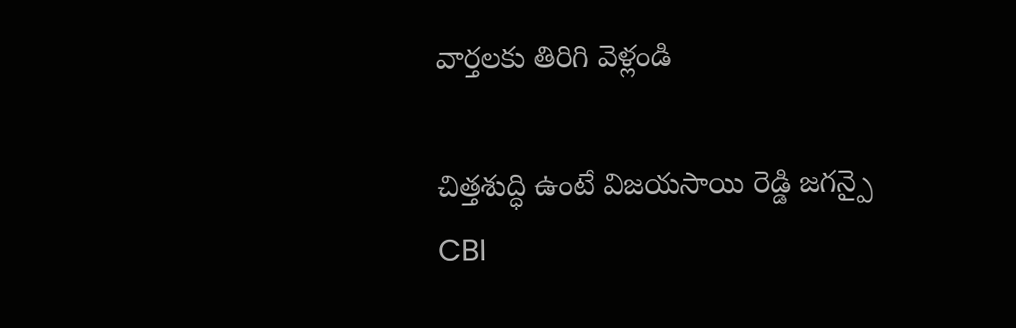వార్తలకు తిరిగి వెళ్లండి

చిత్తశుద్ధి ఉంటే విజయసాయి రెడ్డి జగన్పై CBI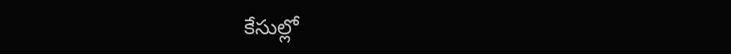కేసుల్లో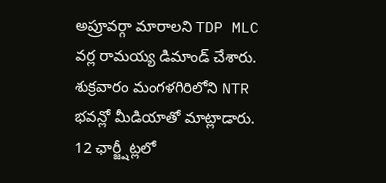అప్రూవర్గా మారాలని TDP MLC వర్ల రామయ్య డిమాండ్ చేశారు. శుక్రవారం మంగళగిరిలోని NTR భవన్లో మీడియాతో మాట్లాడారు.
12 ఛార్జ్షీట్లలో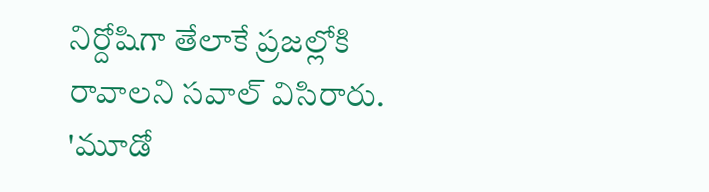నిర్దోషిగా తేలాకే ప్రజల్లోకి రావాలని సవాల్ విసిరారు. 'మూడో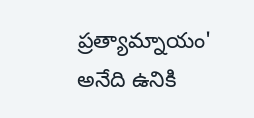ప్రత్యామ్నాయం' అనేది ఉనికి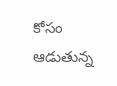కోసం ఆడుతున్న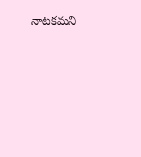నాటకమని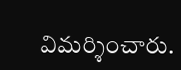విమర్శించారు.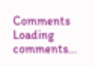Comments
Loading comments...